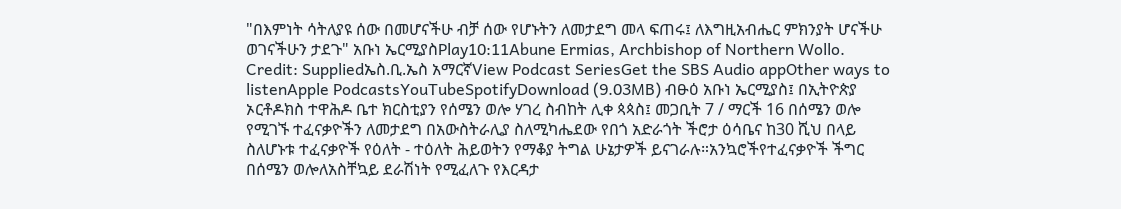"በእምነት ሳትለያዩ ሰው በመሆናችሁ ብቻ ሰው የሆኑትን ለመታደግ መላ ፍጠሩ፤ ለእግዚአብሔር ምክንያት ሆናችሁ ወገናችሁን ታደጉ" አቡነ ኤርሚያስPlay10:11Abune Ermias, Archbishop of Northern Wollo. Credit: Suppliedኤስ.ቢ.ኤስ አማርኛView Podcast SeriesGet the SBS Audio appOther ways to listenApple PodcastsYouTubeSpotifyDownload (9.03MB) ብፁዕ አቡነ ኤርሚያስ፤ በኢትዮጵያ ኦርቶዶክስ ተዋሕዶ ቤተ ክርስቲያን የሰሜን ወሎ ሃገረ ስብከት ሊቀ ጳጳስ፤ መጋቢት 7 / ማርች 16 በሰሜን ወሎ የሚገኙ ተፈናቃዮችን ለመታደግ በአውስትራሊያ ስለሚካሔደው የበጎ አድራጎት ችሮታ ዕሳቤና ከ30 ሺህ በላይ ስለሆኑቱ ተፈናቃዮች የዕለት - ተዕለት ሕይወትን የማቆያ ትግል ሁኔታዎች ይናገራሉ።አንኳሮችየተፈናቃዮች ችግር በሰሜን ወሎለአስቸኳይ ደራሽነት የሚፈለጉ የእርዳታ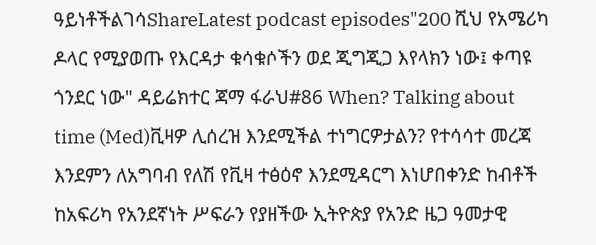ዓይነቶችልገሳShareLatest podcast episodes"200 ሺህ የአሜሪካ ዶላር የሚያወጡ የእርዳታ ቁሳቁሶችን ወደ ጂግጂጋ እየላክን ነው፤ ቀጣዩ ጎንደር ነው" ዳይሬክተር ጃማ ፋራህ#86 When? Talking about time (Med)ቪዛዎ ሊሰረዝ እንደሚችል ተነግርዎታልን? የተሳሳተ መረጃ እንደምን ለአግባብ የለሽ የቪዛ ተፅዕኖ እንደሚዳርግ እነሆበቀንድ ከብቶች ከአፍሪካ የአንደኛነት ሥፍራን የያዘችው ኢትዮጵያ የአንድ ዜጋ ዓመታዊ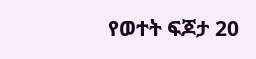የወተት ፍጆታ 20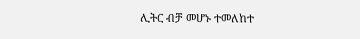ሊትር ብቻ መሆኑ ተመለከተ